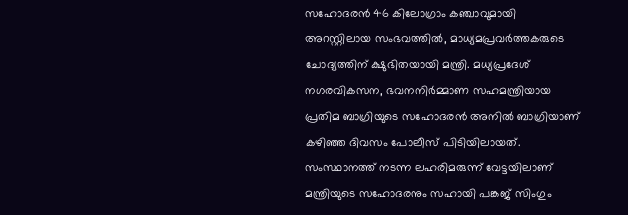സഹോദരൻ 46 കിലോഗ്രാം കഞ്ചാവുമായി അറസ്റ്റിലായ സംഭവത്തില്‍, മാധ്യമപ്രവർത്തകരുടെ ചോദ്യത്തിന് ക്ഷുഭിതയായി മന്ത്രി. മധ്യപ്രദേശ് നഗരവികസന, ഭവനനിർമ്മാണ സഹമന്ത്രിയായ പ്രതിമ ബാഗ്രിയുടെ സഹോദരൻ അനില്‍ ബാഗ്രിയാണ് കഴിഞ്ഞ ദിവസം പോലീസ് പിടിയിലായത്. സംസ്ഥാനത്ത് നടന്ന ലഹരിമരുന്ന് വേട്ടയിലാണ് മന്ത്രിയുടെ സഹോദരനും സഹായി പങ്കജ് സിംഗും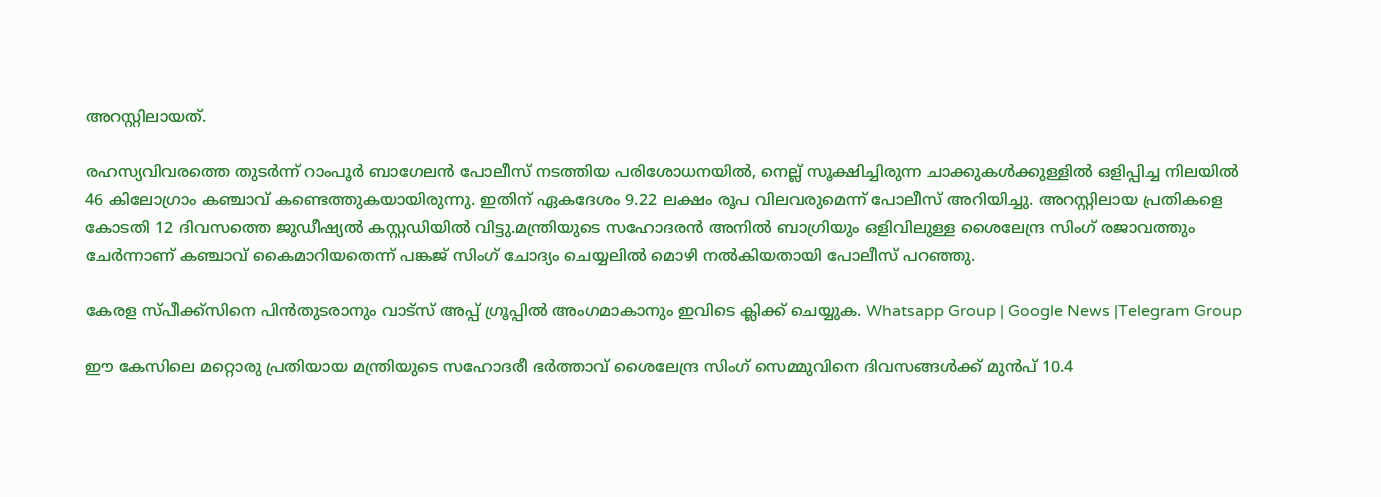അറസ്റ്റിലായത്.

രഹസ്യവിവരത്തെ തുടർന്ന് റാംപൂർ ബാഗേലൻ പോലീസ് നടത്തിയ പരിശോധനയില്‍, നെല്ല് സൂക്ഷിച്ചിരുന്ന ചാക്കുകള്‍ക്കുള്ളില്‍ ഒളിപ്പിച്ച നിലയില്‍ 46 കിലോഗ്രാം കഞ്ചാവ് കണ്ടെത്തുകയായിരുന്നു. ഇതിന് ഏകദേശം 9.22 ലക്ഷം രൂപ വിലവരുമെന്ന് പോലീസ് അറിയിച്ചു. അറസ്റ്റിലായ പ്രതികളെ കോടതി 12 ദിവസത്തെ ജുഡീഷ്യല്‍ കസ്റ്റഡിയില്‍ വിട്ടു.മന്ത്രിയുടെ സഹോദരൻ അനില്‍ ബാഗ്രിയും ഒളിവിലുള്ള ശൈലേന്ദ്ര സിംഗ് രജാവത്തും ചേർന്നാണ് കഞ്ചാവ് കൈമാറിയതെന്ന് പങ്കജ് സിംഗ് ചോദ്യം ചെയ്യലില്‍ മൊഴി നല്‍കിയതായി പോലീസ് പറഞ്ഞു.

കേരള സ്പീക്ക്സിനെ പിൻതുടരാനും വാട്സ് അപ്പ് ഗ്രൂപ്പിൽ അംഗമാകാനും ഇവിടെ ക്ലിക്ക് ചെയ്യുക. Whatsapp Group | Google News |Telegram Group

ഈ കേസിലെ മറ്റൊരു പ്രതിയായ മന്ത്രിയുടെ സഹോദരീ ഭർത്താവ് ശൈലേന്ദ്ര സിംഗ് സെമ്മുവിനെ ദിവസങ്ങള്‍ക്ക് മുൻപ് 10.4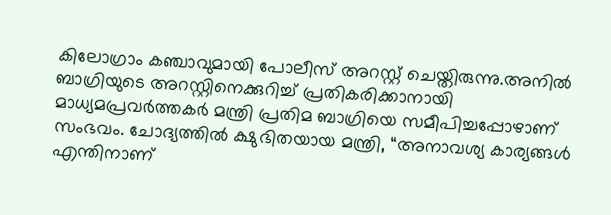കിലോഗ്രാം കഞ്ചാവുമായി പോലീസ് അറസ്റ്റ് ചെയ്തിരുന്നു.അനില്‍ ബാഗ്രിയുടെ അറസ്റ്റിനെക്കുറിച്ച്‌ പ്രതികരിക്കാനായി മാധ്യമപ്രവർത്തകർ മന്ത്രി പ്രതിമ ബാഗ്രിയെ സമീപിച്ചപ്പോഴാണ് സംഭവം. ചോദ്യത്തില്‍ ക്ഷുഭിതയായ മന്ത്രി, “അനാവശ്യ കാര്യങ്ങള്‍ എന്തിനാണ്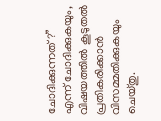ചോദിക്കുന്നത്?” എന്ന് ചോദിക്കുകയും, വിഷയത്തില്‍ കൂടുതല്‍ പ്രതികരിക്കാൻ വിസമ്മതിക്കുകയും ചെയ്തു.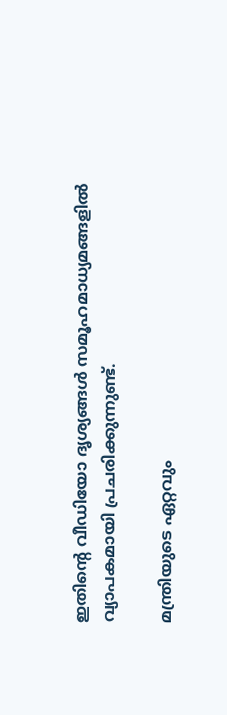ഇതിന്റെ വീഡിയോ ദൃശ്യങ്ങള്‍ സമൂഹമാധ്യമങ്ങളില്‍ വ്യാപകമായി പ്രചരിക്കുന്നുണ്ട്.

മന്ത്രിയുടെ ഏറ്റവും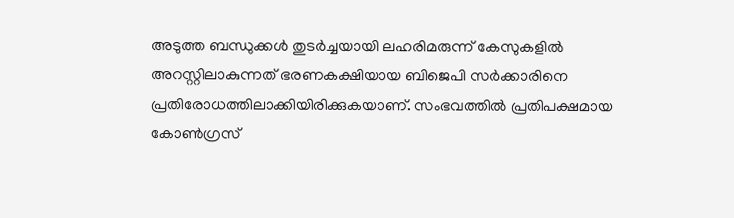അടുത്ത ബന്ധുക്കള്‍ തുടർച്ചയായി ലഹരിമരുന്ന് കേസുകളില്‍ അറസ്റ്റിലാകുന്നത് ഭരണകക്ഷിയായ ബിജെപി സർക്കാരിനെ പ്രതിരോധത്തിലാക്കിയിരിക്കുകയാണ്. സംഭവത്തില്‍ പ്രതിപക്ഷമായ കോണ്‍ഗ്രസ്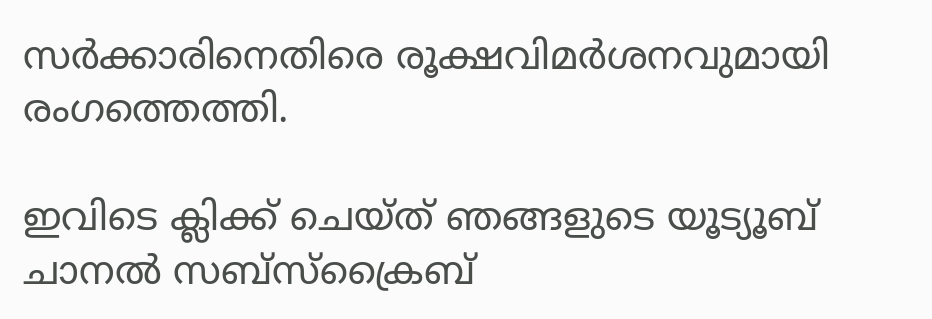സർക്കാരിനെതിരെ രൂക്ഷവിമർശനവുമായി രംഗത്തെത്തി.

ഇവിടെ ക്ലിക്ക് ചെയ്ത് ഞങ്ങളുടെ യൂട്യൂബ് ചാനൽ സബ്സ്ക്രൈബ്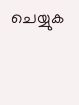ചെയ്യുക